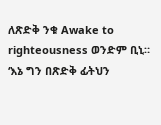ለጽድቅ ንቁ Awake to righteousness ወንድም ቢኒ።
‘እኔ ግን በጽድቅ ፊትህን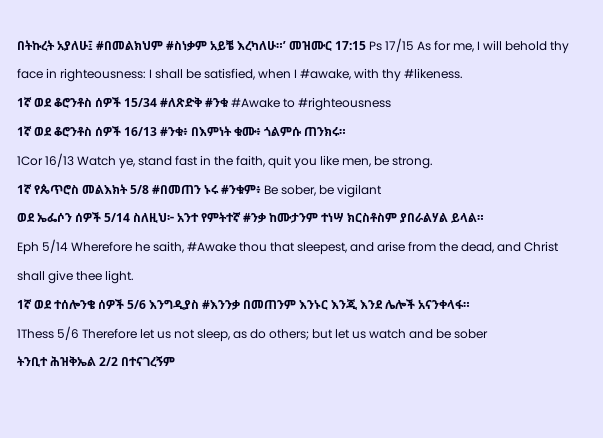በትኩረት አያለሁ፤ #በመልክህም #ስነቃም አይቼ እረካለሁ።’ መዝሙር 17:15 Ps 17/15 As for me, I will behold thy face in righteousness: I shall be satisfied, when I #awake, with thy #likeness.
1ኛ ወደ ቆሮንቶስ ሰዎች 15/34 #ለጽድቅ #ንቁ #Awake to #righteousness
1ኛ ወደ ቆሮንቶስ ሰዎች 16/13 #ንቁ፥ በእምነት ቁሙ፥ ጎልምሱ ጠንክሩ።
1Cor 16/13 Watch ye, stand fast in the faith, quit you like men, be strong.
1ኛ የጴጥሮስ መልእክት 5/8 #በመጠን ኑሩ #ንቁም፥ Be sober, be vigilant
ወደ ኤፌሶን ሰዎች 5/14 ስለዚህ፦ አንተ የምትተኛ #ንቃ ከሙታንም ተነሣ ክርስቶስም ያበራልሃል ይላል።
Eph 5/14 Wherefore he saith, #Awake thou that sleepest, and arise from the dead, and Christ shall give thee light.
1ኛ ወደ ተሰሎንቄ ሰዎች 5/6 እንግዲያስ #እንንቃ በመጠንም እንኑር እንጂ እንደ ሌሎች አናንቀላፋ።
1Thess 5/6 Therefore let us not sleep, as do others; but let us watch and be sober
ትንቢተ ሕዝቅኤል 2/2 በተናገረኝም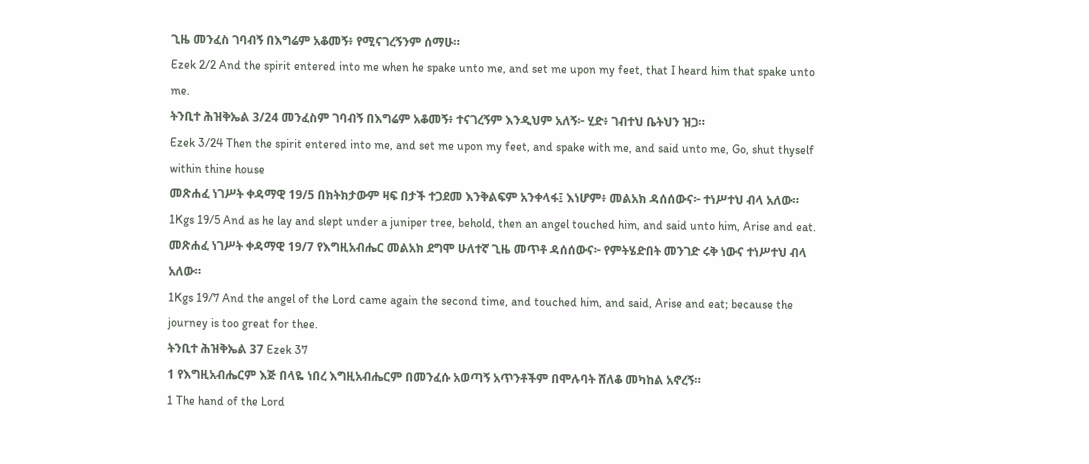ጊዜ መንፈስ ገባብኝ በእግሬም አቆመኝ፥ የሚናገረኝንም ሰማሁ።
Ezek 2/2 And the spirit entered into me when he spake unto me, and set me upon my feet, that I heard him that spake unto me.
ትንቢተ ሕዝቅኤል 3/24 መንፈስም ገባብኝ በእግሬም አቆመኝ፥ ተናገረኝም እንዲህም አለኝ፦ ሂድ፥ ገብተህ ቤትህን ዝጋ።
Ezek 3/24 Then the spirit entered into me, and set me upon my feet, and spake with me, and said unto me, Go, shut thyself within thine house
መጽሐፈ ነገሥት ቀዳማዊ 19/5 በክትክታውም ዛፍ በታች ተጋደመ እንቅልፍም አንቀላፋ፤ እነሆም፥ መልአክ ዳሰሰውና፦ ተነሥተህ ብላ አለው።
1Kgs 19/5 And as he lay and slept under a juniper tree, behold, then an angel touched him, and said unto him, Arise and eat.
መጽሐፈ ነገሥት ቀዳማዊ 19/7 የእግዚአብሔር መልአክ ደግሞ ሁለተኛ ጊዜ መጥቶ ዳሰሰውና፦ የምትሄድበት መንገድ ሩቅ ነውና ተነሥተህ ብላ አለው።
1Kgs 19/7 And the angel of the Lord came again the second time, and touched him, and said, Arise and eat; because the journey is too great for thee.
ትንቢተ ሕዝቅኤል 37 Ezek 37
1 የእግዚአብሔርም እጅ በላዬ ነበረ እግዚአብሔርም በመንፈሱ አወጣኝ አጥንቶችም በሞሉባት ሸለቆ መካከል አኖረኝ።
1 The hand of the Lord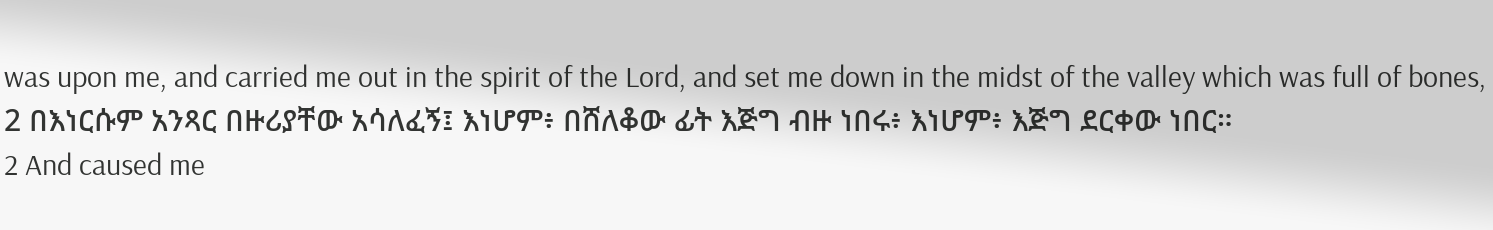was upon me, and carried me out in the spirit of the Lord, and set me down in the midst of the valley which was full of bones,
2 በእነርሱም አንጻር በዙሪያቸው አሳለፈኝ፤ እነሆም፥ በሸለቆው ፊት እጅግ ብዙ ነበሩ፥ እነሆም፥ እጅግ ደርቀው ነበር።
2 And caused me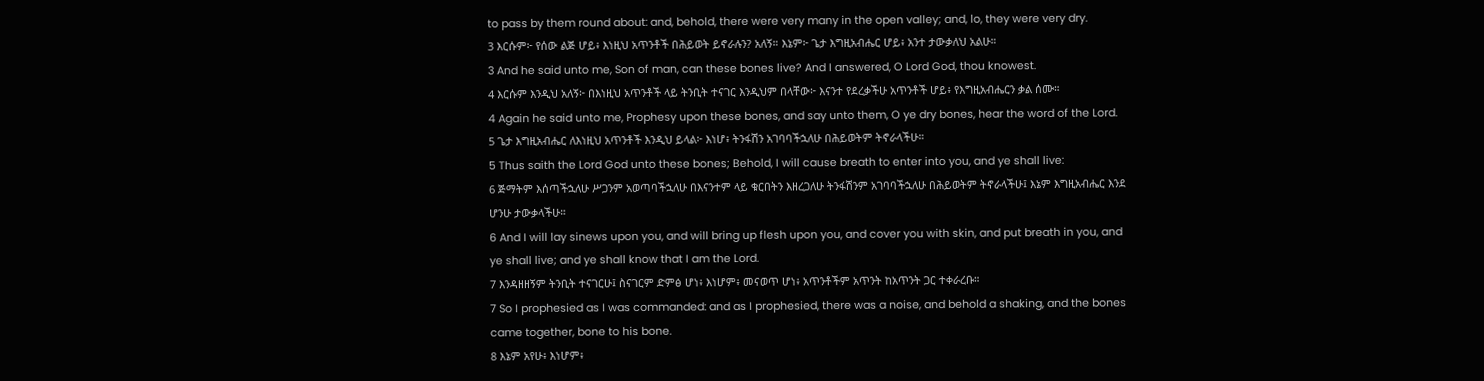to pass by them round about: and, behold, there were very many in the open valley; and, lo, they were very dry.
3 እርሱም፦ የሰው ልጅ ሆይ፥ እነዚህ አጥንቶች በሕይወት ይኖራሉን? አለኝ። እኔም፦ ጌታ እግዚአብሔር ሆይ፥ አንተ ታውቃለህ አልሁ።
3 And he said unto me, Son of man, can these bones live? And I answered, O Lord God, thou knowest.
4 እርሱም እንዲህ አለኝ፦ በእነዚህ አጥንቶች ላይ ትንቢት ተናገር እንዲህም በላቸው፦ እናንተ የደረቃችሁ አጥንቶች ሆይ፥ የእግዚአብሔርን ቃል ሰሙ።
4 Again he said unto me, Prophesy upon these bones, and say unto them, O ye dry bones, hear the word of the Lord.
5 ጌታ እግዚአብሔር ለእነዚህ አጥንቶች እንዲህ ይላል፦ እነሆ፥ ትንፋሽን አገባባችኋለሁ በሕይወትም ትኖራላችሁ።
5 Thus saith the Lord God unto these bones; Behold, I will cause breath to enter into you, and ye shall live:
6 ጅማትም እሰጣችኋለሁ ሥጋንም አወጣባችኋለሁ በእናንተም ላይ ቁርበትን እዘረጋለሁ ትንፋሽንም አገባባችኋለሁ በሕይወትም ትኖራላችሁ፤ እኔም እግዚአብሔር እንደ ሆንሁ ታውቃላችሁ።
6 And I will lay sinews upon you, and will bring up flesh upon you, and cover you with skin, and put breath in you, and ye shall live; and ye shall know that I am the Lord.
7 እንዳዘዘኝም ትንቢት ተናገርሁ፤ ስናገርም ድምፅ ሆነ፥ እነሆም፥ መናወጥ ሆነ፥ አጥንቶችም አጥንት ከአጥንት ጋር ተቀራረቡ።
7 So I prophesied as I was commanded: and as I prophesied, there was a noise, and behold a shaking, and the bones came together, bone to his bone.
8 እኔም አየሁ፥ እነሆም፥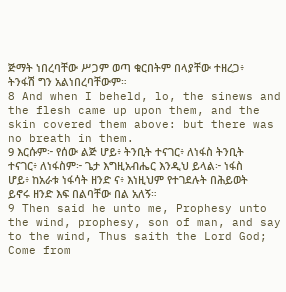ጅማት ነበረባቸው ሥጋም ወጣ ቁርበትም በላያቸው ተዘረጋ፥ ትንፋሽ ግን አልነበረባቸውም።
8 And when I beheld, lo, the sinews and the flesh came up upon them, and the skin covered them above: but there was no breath in them.
9 እርሱም፦ የሰው ልጅ ሆይ፥ ትንቢት ተናገር፥ ለነፋስ ትንቢት ተናገር፥ ለነፋስም፦ ጌታ እግዚአብሔር እንዲህ ይላል፦ ነፋስ ሆይ፥ ከአራቱ ነፋሳት ዘንድ ና፥ እነዚህም የተገደሉት በሕይወት ይኖሩ ዘንድ እፍ በልባቸው በል አለኝ።
9 Then said he unto me, Prophesy unto the wind, prophesy, son of man, and say to the wind, Thus saith the Lord God; Come from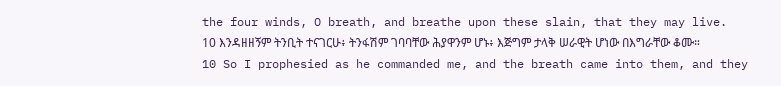the four winds, O breath, and breathe upon these slain, that they may live.
10 እንዳዘዘኝም ትንቢት ተናገርሁ፥ ትንፋሽም ገባባቸው ሕያዋንም ሆኑ፥ እጅግም ታላቅ ሠራዊት ሆነው በእግራቸው ቆሙ።
10 So I prophesied as he commanded me, and the breath came into them, and they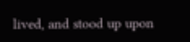lived, and stood up upon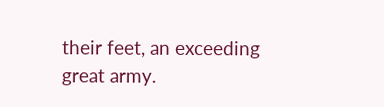their feet, an exceeding great army.